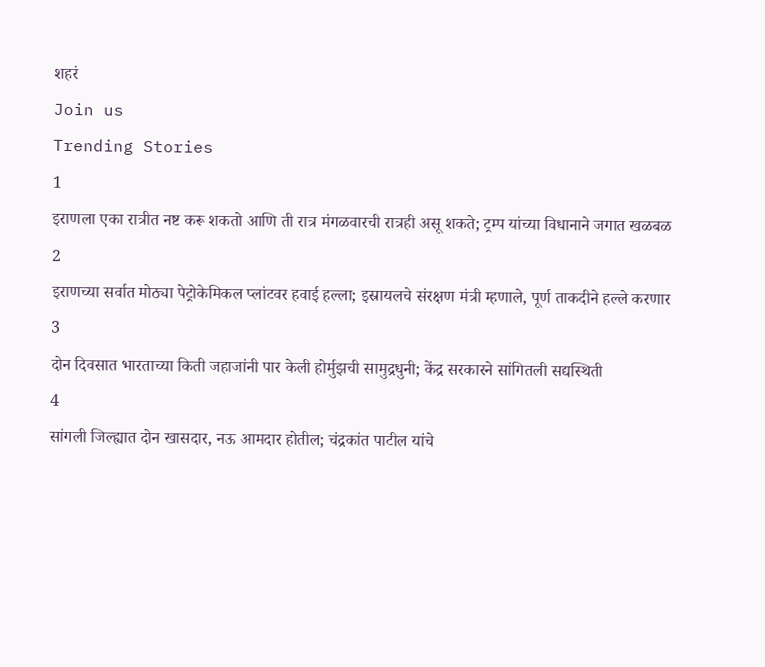शहरं
Join us
Trending Stories
1
इराणला एका रात्रीत नष्ट करू शकतो आणि ती रात्र मंगळवारची रात्रही असू शकते; ट्रम्प यांच्या विधानाने जगात खळबळ
2
इराणच्या सर्वात मोठ्या पेट्रोकेमिकल प्लांटवर हवाई हल्ला; इस्रायलचे संरक्षण मंत्री म्हणाले, पूर्ण ताकदीने हल्ले करणार
3
दोन दिवसात भारताच्या किती जहाजांनी पार केली होर्मुझची सामुद्रधुनी; केंद्र सरकारने सांगितली सद्यस्थिती
4
सांगली जिल्ह्यात दोन खासदार, नऊ आमदार होतील; चंद्रकांत पाटील यांचे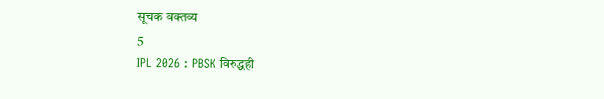सूचक वक्तव्य
5
IPL 2026 : PBSK विरुद्धही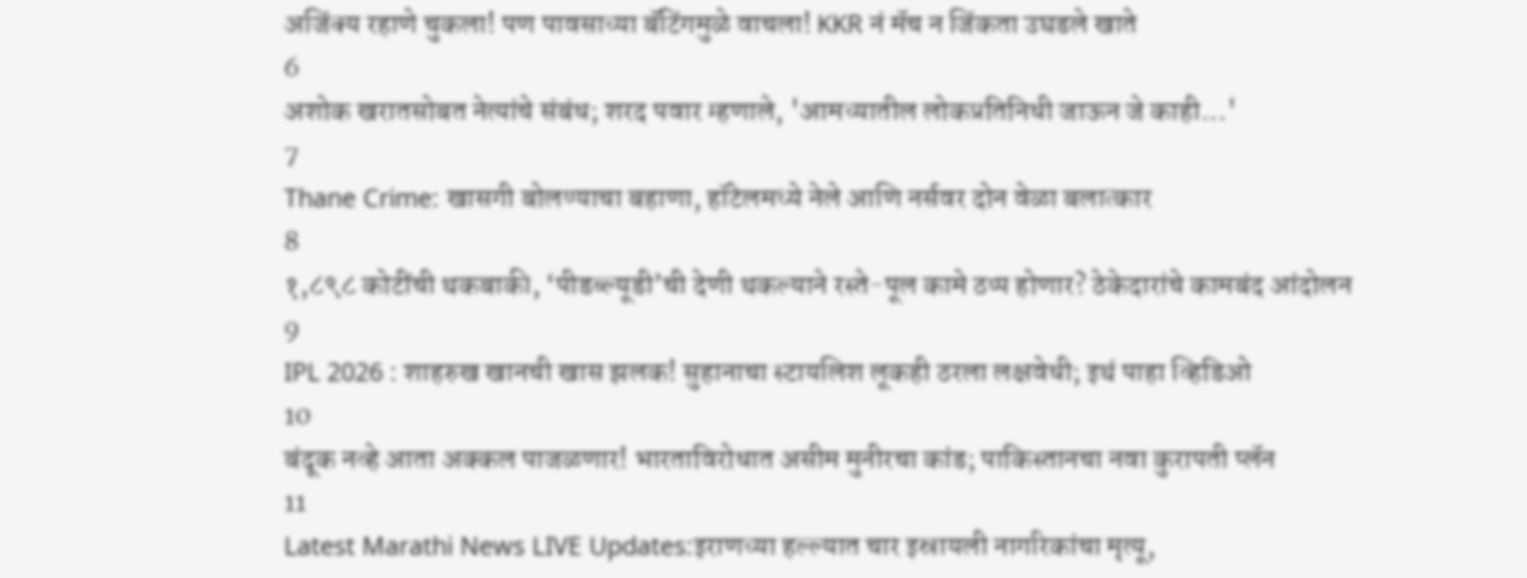अजिंक्य रहाणे चुकला! पण पावसाच्या बॅटिंगमुळे वाचला! KKR नं मॅच न जिंकता उघडले खाते
6
अशोक खरातसोबत नेत्यांचे संबंध; शरद पवार म्हणाले, 'आमच्यातील लोकप्रतिनिधी जाऊन जे काही...'
7
Thane Crime: खासगी बोलण्याचा बहाणा, हॉटेलमध्ये नेले आणि नर्सवर दोन वेळा बलात्कार
8
१,८९८ कोटींची थकबाकी, ‘पीडब्ल्यूडी’ची देणी थकल्याने रस्ते-पूल कामे ठप्प होणार? ठेकेदारांचे कामबंद आंदोलन
9
IPL 2026 : शाहरुख खानची खास झलक! सुहानाचा स्टायलिश लूकही ठरला लक्षवेधी; इथं पाहा व्हिडिओ
10
बंदूक नव्हे आता अक्कल पाजळणार! भारताविरोधात असीम मुनीरचा कांड; पाकिस्तानचा नवा कुरापती प्लॅन
11
Latest Marathi News LIVE Updates:इराणच्या हल्ल्यात चार इस्रायली नागरिकांचा मृत्यू,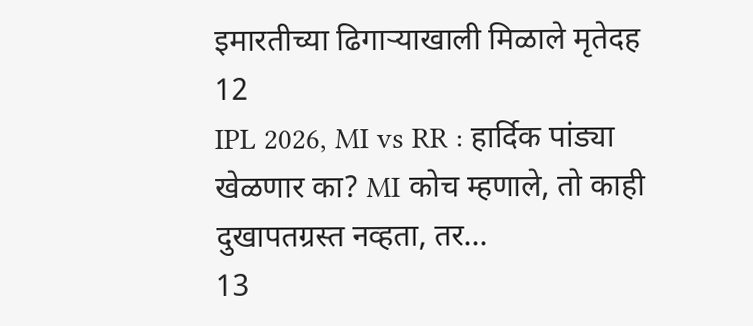इमारतीच्या ढिगाऱ्याखाली मिळाले मृतेदह
12
IPL 2026, MI vs RR : हार्दिक पांड्या खेळणार का? MI कोच म्हणाले, तो काही दुखापतग्रस्त नव्हता, तर...
13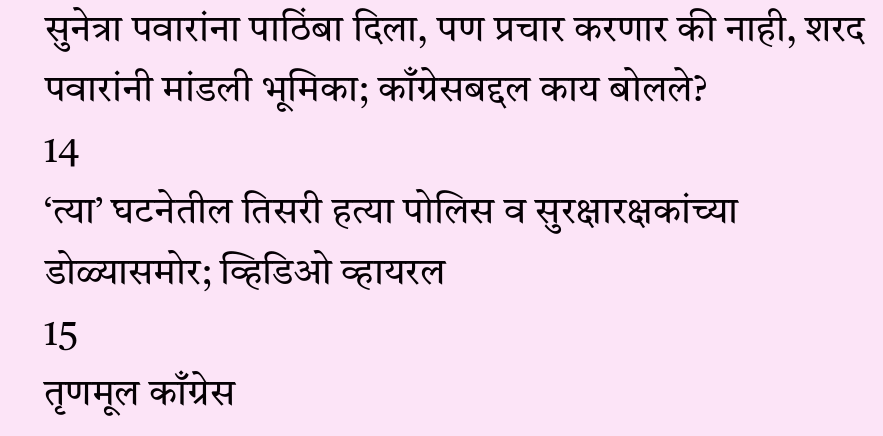सुनेत्रा पवारांना पाठिंबा दिला, पण प्रचार करणार की नाही, शरद पवारांनी मांडली भूमिका; काँग्रेसबद्दल काय बोलले?
14
‘त्या’ घटनेतील तिसरी हत्या पोलिस व सुरक्षारक्षकांच्या डोळ्यासमोर; व्हिडिओ व्हायरल
15
तृणमूल काँग्रेस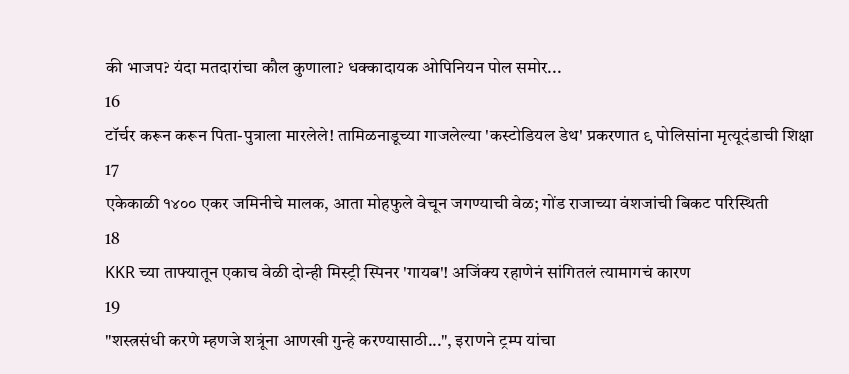की भाजप? यंदा मतदारांचा कौल कुणाला? धक्कादायक ओपिनियन पोल समोर...
16
टॉर्चर करून करून पिता-पुत्राला मारलेले! तामिळनाडूच्या गाजलेल्या 'कस्टोडियल डेथ' प्रकरणात ९ पोलिसांना मृत्यूदंडाची शिक्षा
17
एकेकाळी १४०० एकर जमिनीचे मालक, आता मोहफुले वेचून जगण्याची वेळ; गोंड राजाच्या वंशजांची बिकट परिस्थिती
18
KKR च्या ताफ्यातून एकाच वेळी दोन्ही मिस्ट्री स्पिनर 'गायब'! अजिंक्य रहाणेनं सांगितलं त्यामागचं कारण
19
"शस्त्रसंधी करणे म्हणजे शत्रूंना आणखी गुन्हे करण्यासाठी...", इराणने ट्रम्प यांचा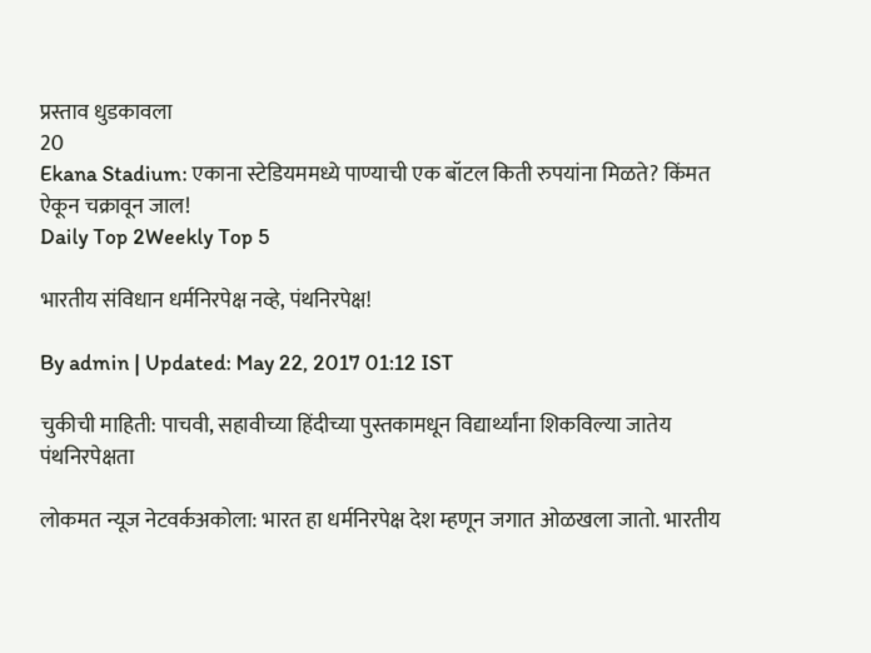प्रस्ताव धुडकावला
20
Ekana Stadium: एकाना स्टेडियममध्ये पाण्याची एक बॉटल किती रुपयांना मिळते? किंमत ऐकून चक्रावून जाल!
Daily Top 2Weekly Top 5

भारतीय संविधान धर्मनिरपेक्ष नव्हे, पंथनिरपेक्ष!

By admin | Updated: May 22, 2017 01:12 IST

चुकीची माहिती: पाचवी, सहावीच्या हिंदीच्या पुस्तकामधून विद्यार्थ्यांना शिकविल्या जातेय पंथनिरपेक्षता

लोकमत न्यूज नेटवर्कअकोला: भारत हा धर्मनिरपेक्ष देश म्हणून जगात ओळखला जातो. भारतीय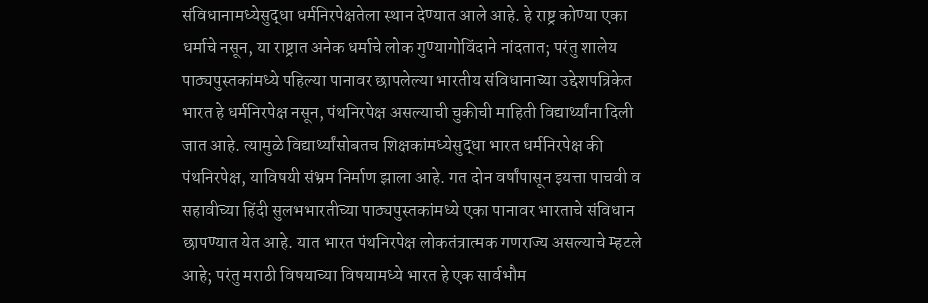संविधानामध्येसुद्धा धर्मनिरपेक्षतेला स्थान देण्यात आले आहे. हे राष्ट्र कोण्या एका धर्माचे नसून, या राष्ट्रात अनेक धर्माचे लोक गुण्यागोविंदाने नांदतात; परंतु शालेय पाठ्यपुस्तकांमध्ये पहिल्या पानावर छापलेल्या भारतीय संविधानाच्या उद्देशपत्रिकेत भारत हे धर्मनिरपेक्ष नसून, पंथनिरपेक्ष असल्याची चुकीची माहिती विद्यार्थ्यांना दिली जात आहे. त्यामुळे विद्यार्थ्यांसोबतच शिक्षकांमध्येसुद्धा भारत धर्मनिरपेक्ष की पंथनिरपेक्ष, याविषयी संभ्रम निर्माण झाला आहे. गत दोन वर्षांपासून इयत्ता पाचवी व सहावीच्या हिंदी सुलभभारतीच्या पाठ्यपुस्तकांमध्ये एका पानावर भारताचे संविधान छापण्यात येत आहे. यात भारत पंथनिरपेक्ष लोकतंत्रात्मक गणराज्य असल्याचे म्हटले आहे; परंतु मराठी विषयाच्या विषयामध्ये भारत हे एक सार्वभौम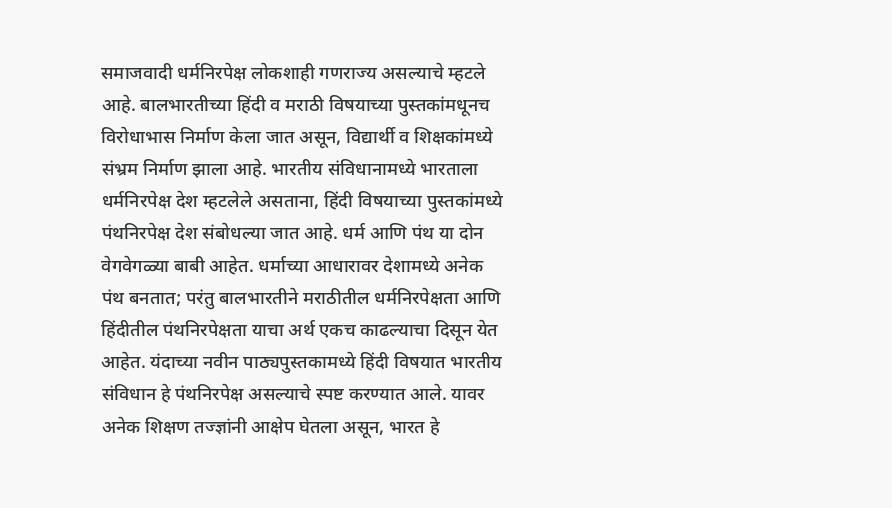समाजवादी धर्मनिरपेक्ष लोकशाही गणराज्य असल्याचे म्हटले आहे. बालभारतीच्या हिंदी व मराठी विषयाच्या पुस्तकांमधूनच विरोधाभास निर्माण केला जात असून, विद्यार्थी व शिक्षकांमध्ये संभ्रम निर्माण झाला आहे. भारतीय संविधानामध्ये भारताला धर्मनिरपेक्ष देश म्हटलेले असताना, हिंदी विषयाच्या पुस्तकांमध्ये पंथनिरपेक्ष देश संबोधल्या जात आहे. धर्म आणि पंथ या दोन वेगवेगळ्या बाबी आहेत. धर्माच्या आधारावर देशामध्ये अनेक पंथ बनतात; परंतु बालभारतीने मराठीतील धर्मनिरपेक्षता आणि हिंदीतील पंथनिरपेक्षता याचा अर्थ एकच काढल्याचा दिसून येत आहेत. यंदाच्या नवीन पाठ्यपुस्तकामध्ये हिंदी विषयात भारतीय संविधान हे पंथनिरपेक्ष असल्याचे स्पष्ट करण्यात आले. यावर अनेक शिक्षण तज्ज्ञांनी आक्षेप घेतला असून, भारत हे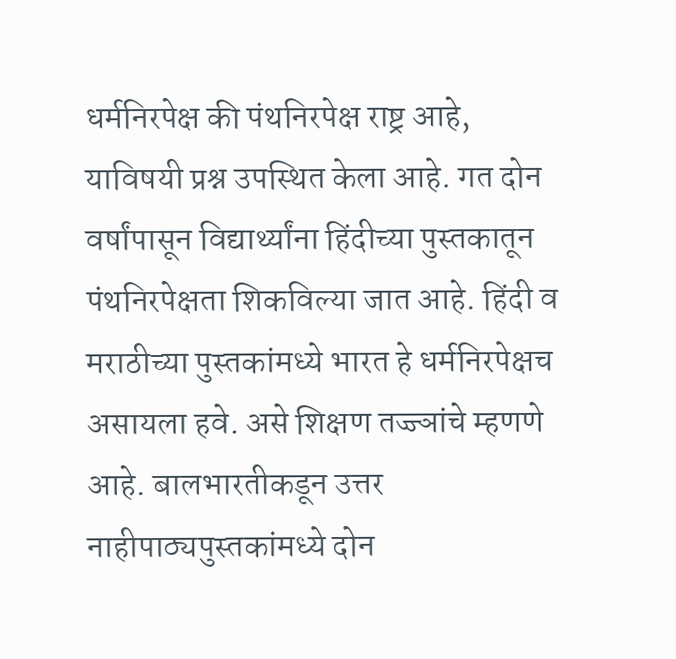धर्मनिरपेक्ष की पंथनिरपेक्ष राष्ट्र आहे, याविषयी प्रश्न उपस्थित केला आहे. गत दोन वर्षांपासून विद्यार्थ्यांना हिंदीच्या पुस्तकातून पंथनिरपेक्षता शिकविल्या जात आहे. हिंदी व मराठीच्या पुस्तकांमध्ये भारत हे धर्मनिरपेक्षच असायला हवे. असे शिक्षण तज्ज्ञांचे म्हणणे आहे. बालभारतीकडून उत्तर नाहीपाठ्यपुस्तकांमध्ये दोन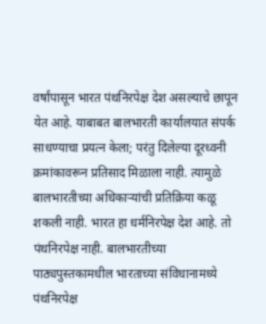वर्षांपासून भारत पंथनिरपेक्ष देश असल्याचे छापून येत आहे. याबाबत बालभारती कार्यालयात संपर्क साधण्याचा प्रयत्न केला; परंतु दिलेल्या दूरध्वनी क्रमांकावरून प्रतिसाद मिळाला नाही. त्यामुळे बालभारतीच्या अधिकाऱ्यांची प्रतिक्रिया कळू शकली नाही. भारत हा धर्मनिरपेक्ष देश आहे. तो पंथनिरपेक्ष नाही. बालभारतीच्या पाठ्यपुस्तकामधील भारताच्या संविधानामध्ये पंथनिरपेक्ष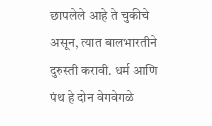छापलेले आहे ते चुकीचे असून, त्यात बालभारतीने दुरुस्ती करावी. धर्म आणि पंथ हे दोन वेगवेगळे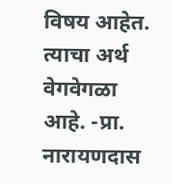विषय आहेत. त्याचा अर्थ वेगवेगळा आहे. -प्रा. नारायणदास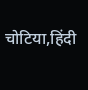चोटिया,हिंदी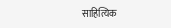साहित्यिक